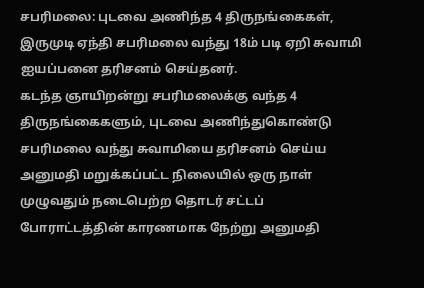சபரிமலை: புடவை அணிந்த 4 திருநங்கைகள், இருமுடி ஏந்தி சபரிமலை வந்து 18ம் படி ஏறி சுவாமி ஐயப்பனை தரிசனம் செய்தனர்.
கடந்த ஞாயிறன்று சபரிமலைக்கு வந்த 4 திருநங்கைகளும், புடவை அணிந்துகொண்டு சபரிமலை வந்து சுவாமியை தரிசனம் செய்ய அனுமதி மறுக்கப்பட்ட நிலையில் ஒரு நாள் முழுவதும் நடைபெற்ற தொடர் சட்டப் போராட்டத்தின் காரணமாக நேற்று அனுமதி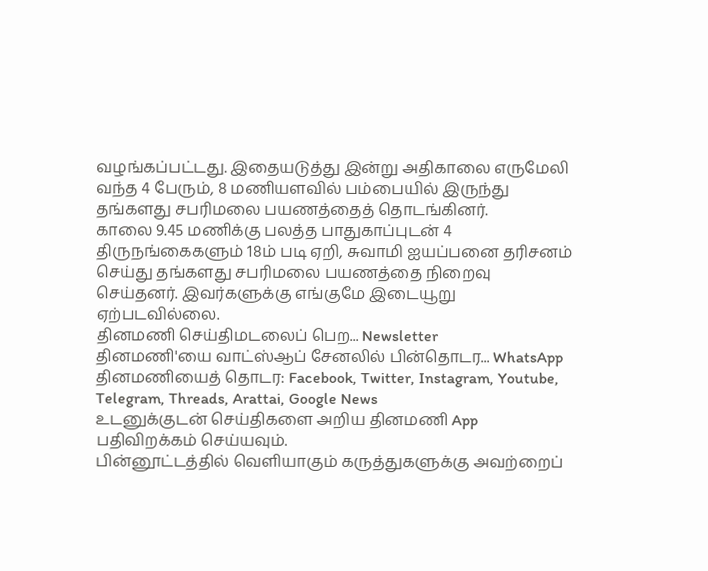வழங்கப்பட்டது. இதையடுத்து இன்று அதிகாலை எருமேலி வந்த 4 பேரும், 8 மணியளவில் பம்பையில் இருந்து தங்களது சபரிமலை பயணத்தைத் தொடங்கினர்.
காலை 9.45 மணிக்கு பலத்த பாதுகாப்புடன் 4 திருநங்கைகளும் 18ம் படி ஏறி, சுவாமி ஐயப்பனை தரிசனம் செய்து தங்களது சபரிமலை பயணத்தை நிறைவு செய்தனர். இவர்களுக்கு எங்குமே இடையூறு ஏற்படவில்லை.
தினமணி செய்திமடலைப் பெற... Newsletter
தினமணி'யை வாட்ஸ்ஆப் சேனலில் பின்தொடர... WhatsApp
தினமணியைத் தொடர: Facebook, Twitter, Instagram, Youtube, Telegram, Threads, Arattai, Google News
உடனுக்குடன் செய்திகளை அறிய தினமணி App பதிவிறக்கம் செய்யவும்.
பின்னூட்டத்தில் வெளியாகும் கருத்துகளுக்கு அவற்றைப்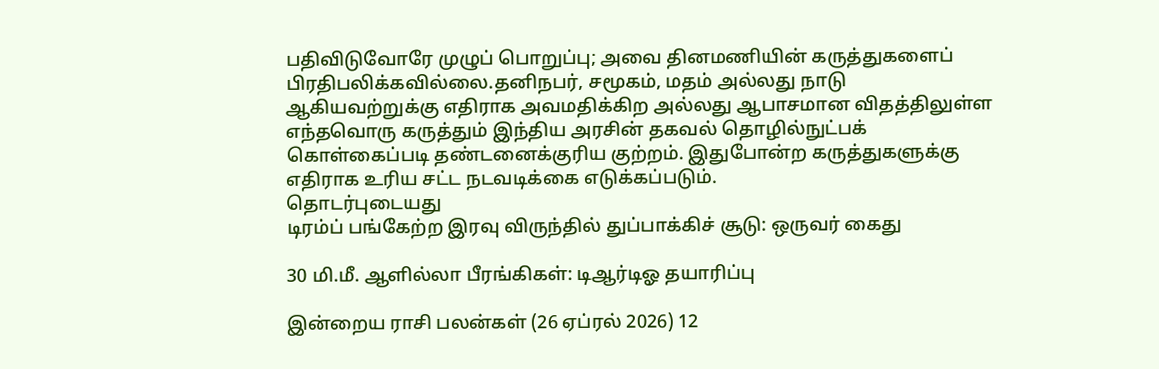பதிவிடுவோரே முழுப் பொறுப்பு; அவை தினமணியின் கருத்துகளைப் பிரதிபலிக்கவில்லை.தனிநபர், சமூகம், மதம் அல்லது நாடு ஆகியவற்றுக்கு எதிராக அவமதிக்கிற அல்லது ஆபாசமான விதத்திலுள்ள எந்தவொரு கருத்தும் இந்திய அரசின் தகவல் தொழில்நுட்பக் கொள்கைப்படி தண்டனைக்குரிய குற்றம். இதுபோன்ற கருத்துகளுக்கு எதிராக உரிய சட்ட நடவடிக்கை எடுக்கப்படும்.
தொடர்புடையது
டிரம்ப் பங்கேற்ற இரவு விருந்தில் துப்பாக்கிச் சூடு: ஒருவர் கைது

30 மி.மீ. ஆளில்லா பீரங்கிகள்: டிஆர்டிஓ தயாரிப்பு

இன்றைய ராசி பலன்கள் (26 ஏப்ரல் 2026) 12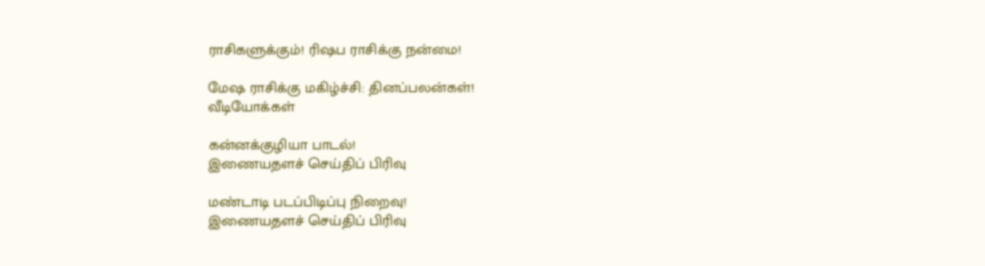ராசிகளுக்கும்! ரிஷப ராசிக்கு நன்மை!

மேஷ ராசிக்கு மகிழ்ச்சி: தினப்பலன்கள்!
வீடியோக்கள்

கன்னக்குழியா பாடல்!
இணையதளச் செய்திப் பிரிவு

மண்டாடி படப்பிடிப்பு நிறைவு!
இணையதளச் செய்திப் பிரிவு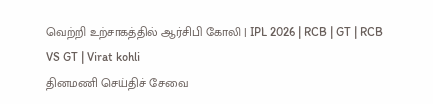வெற்றி உற்சாகத்தில் ஆர்சிபி கோலி | IPL 2026 | RCB | GT | RCB VS GT | Virat kohli
தினமணி செய்திச் சேவை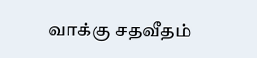வாக்கு சதவீதம்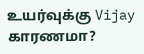உயர்வுக்கு Vijay காரணமா?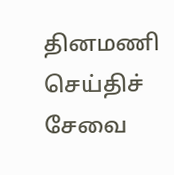தினமணி செய்திச் சேவை